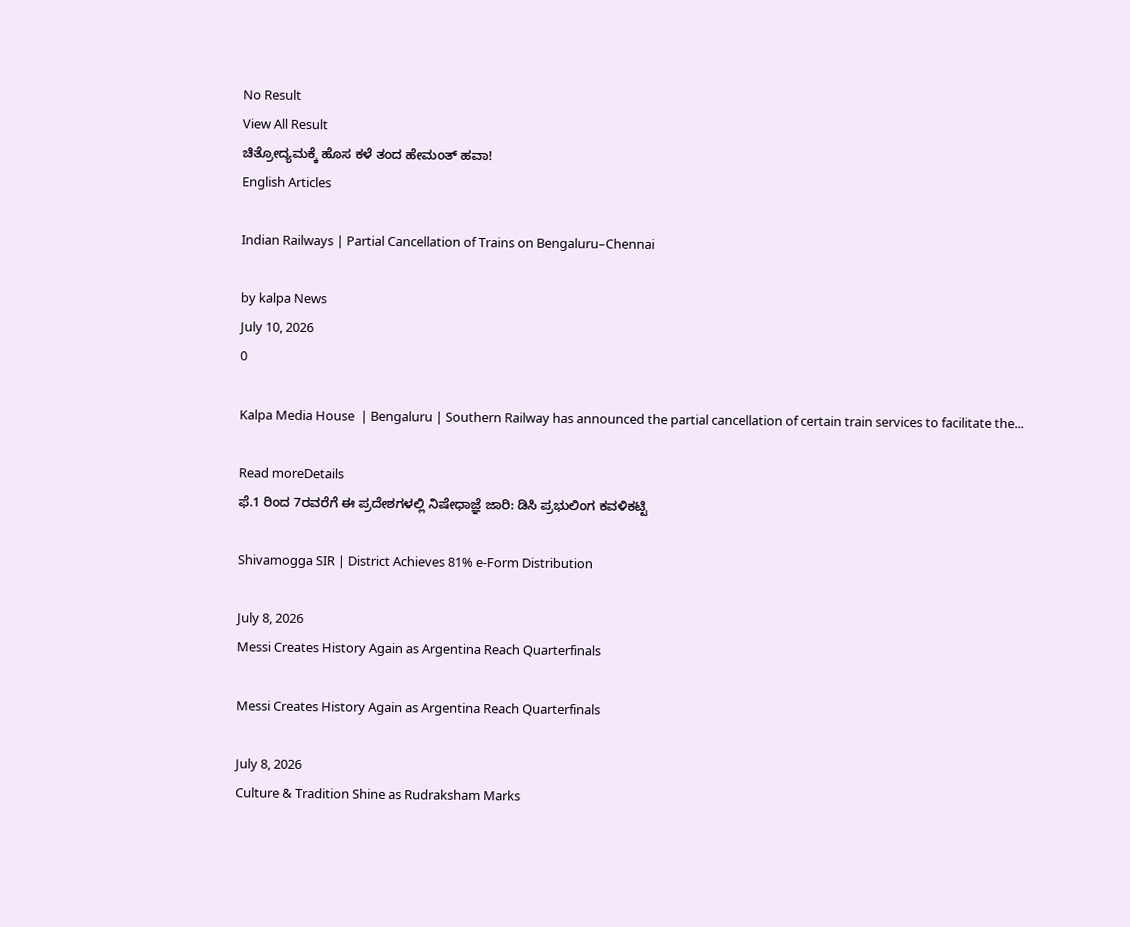No Result
View All Result
ಚಿತ್ರೋದ್ಯಮಕ್ಕೆ‌ ಹೊಸ ಕಳೆ ತಂದ ಹೇಮಂತ್ ಹವಾ!
English Articles

Indian Railways | Partial Cancellation of Trains on Bengaluru–Chennai

by kalpa News
July 10, 2026
0

Kalpa Media House  | Bengaluru | Southern Railway has announced the partial cancellation of certain train services to facilitate the...

Read moreDetails
ಫೆ.1 ರಿಂದ 7ರವರೆಗೆ ಈ ಪ್ರದೇಶಗಳಲ್ಲಿ ನಿಷೇಧಾಜ್ಞೆ ಜಾರಿ: ಡಿಸಿ ಪ್ರಭುಲಿಂಗ ಕವಳಿಕಟ್ಟಿ

Shivamogga SIR | District Achieves 81% e-Form Distribution

July 8, 2026
Messi Creates History Again as Argentina Reach Quarterfinals

Messi Creates History Again as Argentina Reach Quarterfinals

July 8, 2026
Culture & Tradition Shine as Rudraksham Marks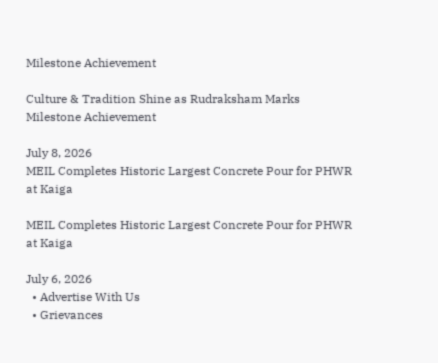Milestone Achievement

Culture & Tradition Shine as Rudraksham Marks Milestone Achievement

July 8, 2026
MEIL Completes Historic Largest Concrete Pour for PHWR at Kaiga

MEIL Completes Historic Largest Concrete Pour for PHWR at Kaiga

July 6, 2026
  • Advertise With Us
  • Grievances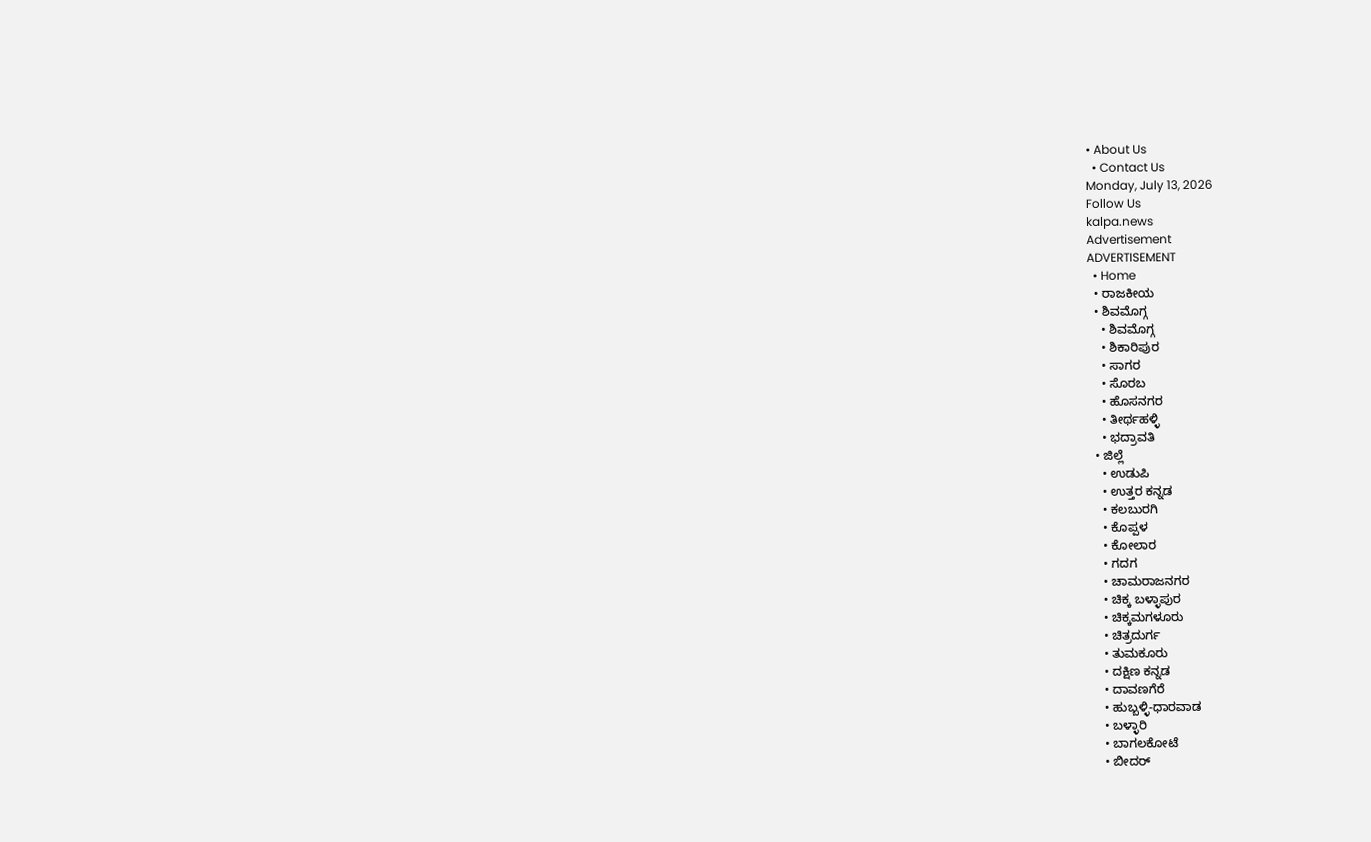• About Us
  • Contact Us
Monday, July 13, 2026
Follow Us
kalpa.news
Advertisement
ADVERTISEMENT
  • Home
  • ರಾಜಕೀಯ
  • ಶಿವಮೊಗ್ಗ
    • ಶಿವಮೊಗ್ಗ
    • ಶಿಕಾರಿಪುರ
    • ಸಾಗರ
    • ಸೊರಬ
    • ಹೊಸನಗರ
    • ತೀರ್ಥಹಳ್ಳಿ
    • ಭದ್ರಾವತಿ
  • ಜಿಲ್ಲೆ
    • ಉಡುಪಿ
    • ಉತ್ತರ ಕನ್ನಡ
    • ಕಲಬುರಗಿ
    • ಕೊಪ್ಪಳ
    • ಕೋಲಾರ
    • ಗದಗ
    • ಚಾಮರಾಜನಗರ
    • ಚಿಕ್ಕ ಬಳ್ಳಾಪುರ
    • ಚಿಕ್ಕಮಗಳೂರು
    • ಚಿತ್ರದುರ್ಗ
    • ತುಮಕೂರು
    • ದಕ್ಷಿಣ ಕನ್ನಡ
    • ದಾವಣಗೆರೆ
    • ಹುಬ್ಬಳ್ಳಿ-ಧಾರವಾಡ
    • ಬಳ್ಳಾರಿ
    • ಬಾಗಲಕೋಟೆ
    • ಬೀದರ್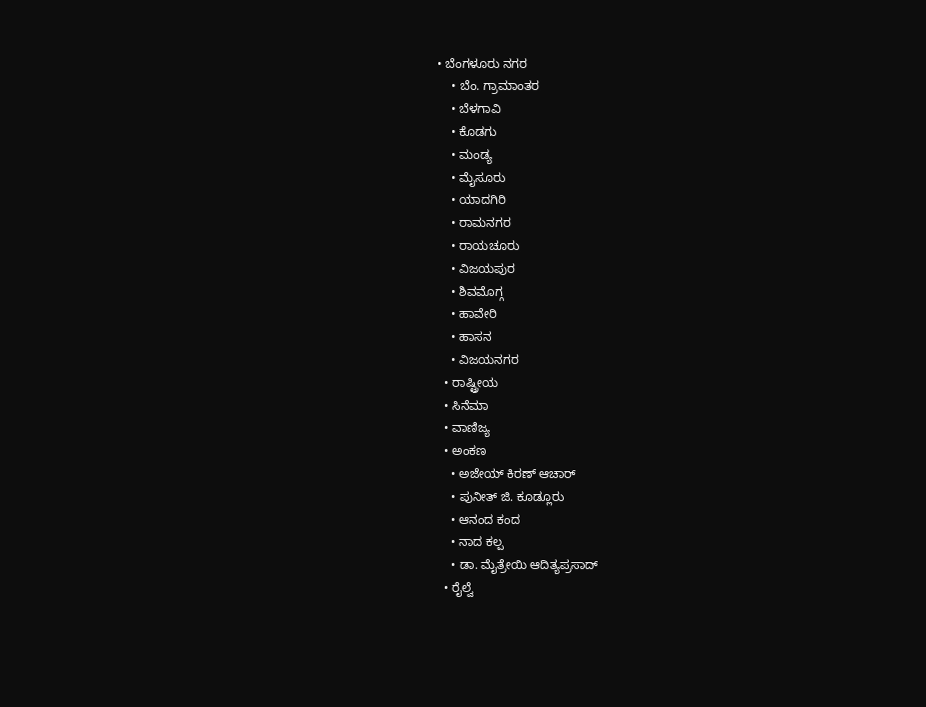• ಬೆಂಗಳೂರು ನಗರ
    • ಬೆಂ. ಗ್ರಾಮಾಂತರ
    • ಬೆಳಗಾವಿ
    • ಕೊಡಗು
    • ಮಂಡ್ಯ
    • ಮೈಸೂರು
    • ಯಾದಗಿರಿ
    • ರಾಮನಗರ
    • ರಾಯಚೂರು
    • ವಿಜಯಪುರ
    • ಶಿವಮೊಗ್ಗ
    • ಹಾವೇರಿ
    • ಹಾಸನ
    • ವಿಜಯನಗರ
  • ರಾಷ್ಟ್ರೀಯ
  • ಸಿನೆಮಾ
  • ವಾಣಿಜ್ಯ
  • ಅಂಕಣ
    • ಅಜೇಯ್ ಕಿರಣ್ ಆಚಾರ್
    • ಪುನೀತ್ ಜಿ. ಕೂಡ್ಲೂರು
    • ಆನಂದ ಕಂದ
    • ನಾದ ಕಲ್ಪ
    • ಡಾ. ಮೈತ್ರೇಯಿ ಆದಿತ್ಯಪ್ರಸಾದ್
  • ರೈಲ್ವೆ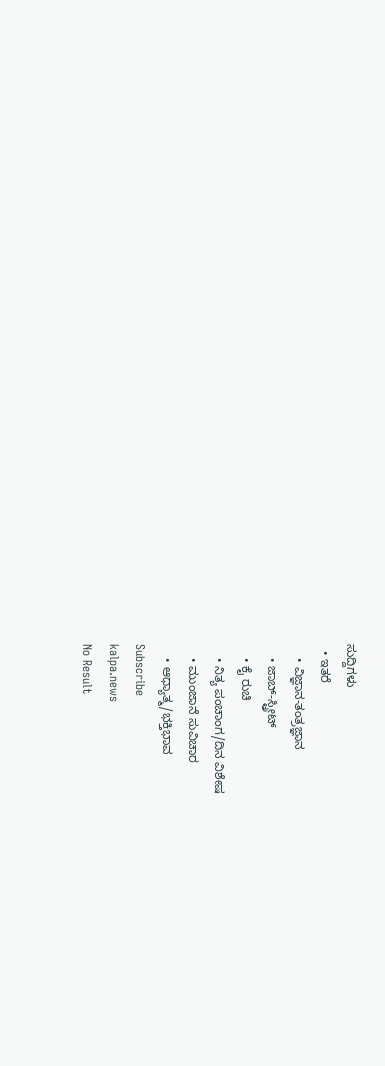ಸುದ್ದಿಗಳು
  • ಇತರೆ
    • ವಿಜ್ಞಾನ-ತಂತ್ರಜ್ಞಾನ
    • ಜಾಬ್-ಸ್ಟ್ರೀಟ್
    • ಕೈ ರುಚಿ
    • ನಿತ್ಯ ಪಂಚಾಂಗ/ದಿನ ವಿಶೇಷ
    • ಮುಂಜಾನೆ ಸುವಿಚಾರ
    • ಆಧ್ಯಾತ್ಮ/ಭಕ್ತಿಭಾವ
Subscribe
kalpa.news
No Result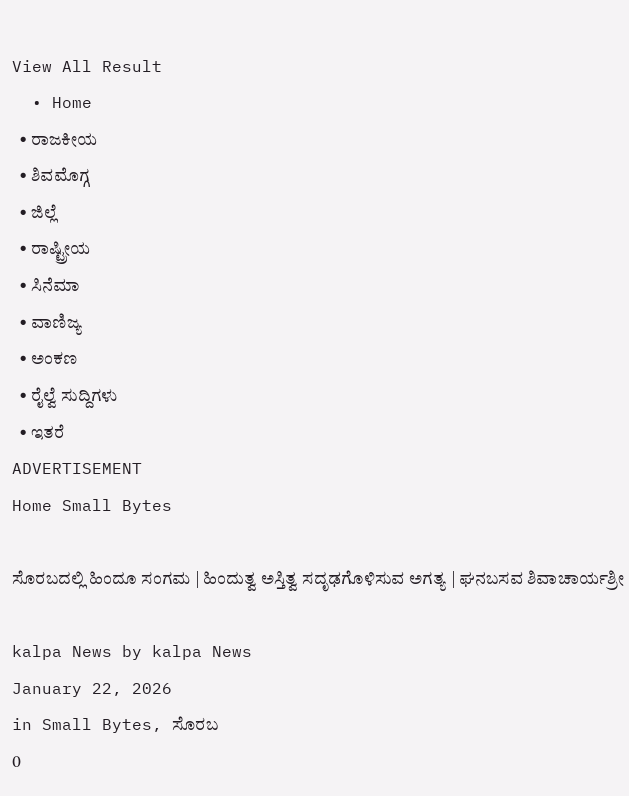View All Result
  • Home
  • ರಾಜಕೀಯ
  • ಶಿವಮೊಗ್ಗ
  • ಜಿಲ್ಲೆ
  • ರಾಷ್ಟ್ರೀಯ
  • ಸಿನೆಮಾ
  • ವಾಣಿಜ್ಯ
  • ಅಂಕಣ
  • ರೈಲ್ವೆ ಸುದ್ದಿಗಳು
  • ಇತರೆ
ADVERTISEMENT
Home Small Bytes

ಸೊರಬದಲ್ಲಿ ಹಿಂದೂ ಸಂಗಮ | ಹಿಂದುತ್ವ ಅಸ್ತಿತ್ವ ಸದೃಢಗೊಳಿಸುವ ಅಗತ್ಯ | ಘನಬಸವ ಶಿವಾಚಾರ್ಯಶ್ರೀ

kalpa News by kalpa News
January 22, 2026
in Small Bytes, ಸೊರಬ
0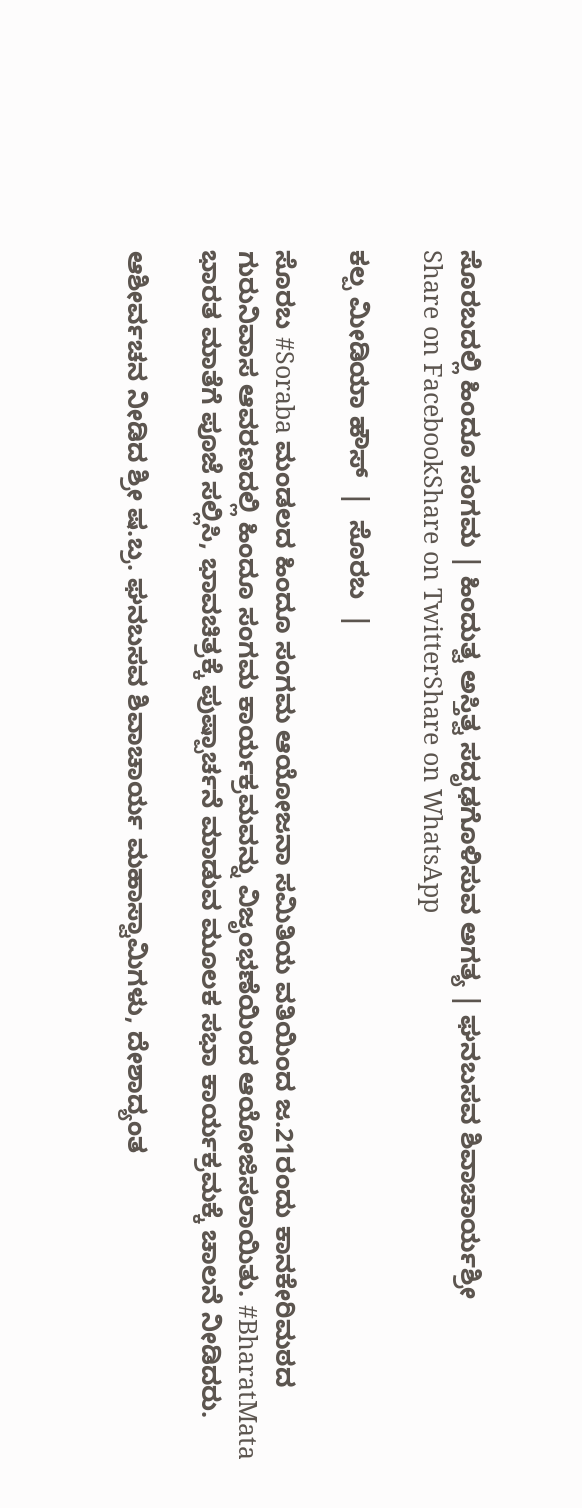ಸೊರಬದಲ್ಲಿ ಹಿಂದೂ ಸಂಗಮ | ಹಿಂದುತ್ವ ಅಸ್ತಿತ್ವ ಸದೃಢಗೊಳಿಸುವ ಅಗತ್ಯ | ಘನಬಸವ ಶಿವಾಚಾರ್ಯಶ್ರೀ
Share on FacebookShare on TwitterShare on WhatsApp

ಕಲ್ಪ ಮೀಡಿಯಾ ಹೌಸ್  |  ಸೊರಬ  |

ಸೊರಬ #Soraba ಮಂಡಲದ ಹಿಂದೂ ಸಂಗಮ ಆಯೋಜನಾ ಸಮಿತಿಯ ವತಿಯಿಂದ ಜ.21ರಂದು ಕಾನಕೇರಿಮಠದ ಗುರುನಿವಾಸ ಆವರಣದಲ್ಲಿ ಹಿಂದೂ ಸಂಗಮ ಕಾರ್ಯಕ್ರಮವನ್ನು ವಿಜೃಂಭಣೆಯಿಂದ ಆಯೋಜಿಸಲಾಯಿತು. #BharatMata ಭಾರತ ಮಾತೆಗೆ ಪೂಜೆ ಸಲ್ಲಿಸಿ, ಭಾವಚಿತ್ರಕ್ಕೆ ಪುಷ್ಪಾರ್ಚನೆ ಮಾಡುವ ಮೂಲಕ ಸಭಾ ಕಾರ್ಯಕ್ರಮಕ್ಕೆ ಚಾಲನೆ ನೀಡಿದರು.

ಆಶೀರ್ವಚನ ನೀಡಿದ ಶ್ರೀ ಷ.ಬ್ರ. ಘನಬಸವ ಶಿವಾಚಾರ್ಯ ಮಹಾಸ್ವಾಮಿಗಳು, ದೇಶಾದ್ಯಂತ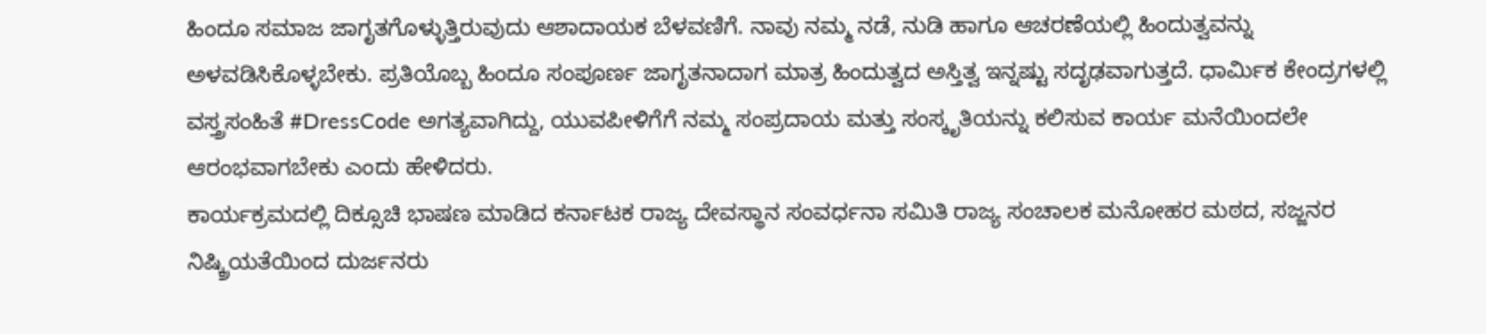ಹಿಂದೂ ಸಮಾಜ ಜಾಗೃತಗೊಳ್ಳುತ್ತಿರುವುದು ಆಶಾದಾಯಕ ಬೆಳವಣಿಗೆ. ನಾವು ನಮ್ಮ ನಡೆ, ನುಡಿ ಹಾಗೂ ಆಚರಣೆಯಲ್ಲಿ ಹಿಂದುತ್ವವನ್ನು ಅಳವಡಿಸಿಕೊಳ್ಳಬೇಕು. ಪ್ರತಿಯೊಬ್ಬ ಹಿಂದೂ ಸಂಪೂರ್ಣ ಜಾಗೃತನಾದಾಗ ಮಾತ್ರ ಹಿಂದುತ್ವದ ಅಸ್ತಿತ್ವ ಇನ್ನಷ್ಟು ಸದೃಢವಾಗುತ್ತದೆ. ಧಾರ್ಮಿಕ ಕೇಂದ್ರಗಳಲ್ಲಿ ವಸ್ತ್ರಸಂಹಿತೆ #DressCode ಅಗತ್ಯವಾಗಿದ್ದು, ಯುವಪೀಳಿಗೆಗೆ ನಮ್ಮ ಸಂಪ್ರದಾಯ ಮತ್ತು ಸಂಸ್ಕೃತಿಯನ್ನು ಕಲಿಸುವ ಕಾರ್ಯ ಮನೆಯಿಂದಲೇ ಆರಂಭವಾಗಬೇಕು ಎಂದು ಹೇಳಿದರು.
ಕಾರ್ಯಕ್ರಮದಲ್ಲಿ ದಿಕ್ಸೂಚಿ ಭಾಷಣ ಮಾಡಿದ ಕರ್ನಾಟಕ ರಾಜ್ಯ ದೇವಸ್ಥಾನ ಸಂವರ್ಧನಾ ಸಮಿತಿ ರಾಜ್ಯ ಸಂಚಾಲಕ ಮನೋಹರ ಮಠದ, ಸಜ್ಜನರ ನಿಷ್ಕ್ರಿಯತೆಯಿಂದ ದುರ್ಜನರು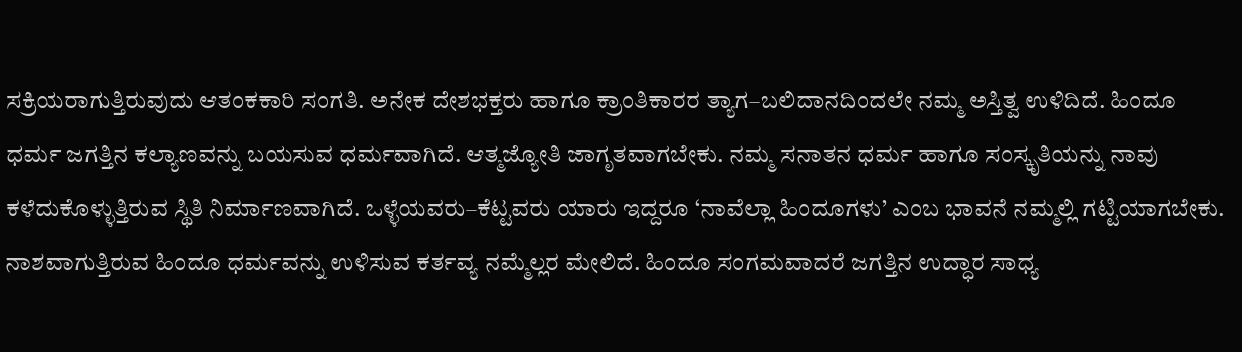ಸಕ್ರಿಯರಾಗುತ್ತಿರುವುದು ಆತಂಕಕಾರಿ ಸಂಗತಿ. ಅನೇಕ ದೇಶಭಕ್ತರು ಹಾಗೂ ಕ್ರಾಂತಿಕಾರರ ತ್ಯಾಗ–ಬಲಿದಾನದಿಂದಲೇ ನಮ್ಮ ಅಸ್ತಿತ್ವ ಉಳಿದಿದೆ. ಹಿಂದೂ ಧರ್ಮ ಜಗತ್ತಿನ ಕಲ್ಯಾಣವನ್ನು ಬಯಸುವ ಧರ್ಮವಾಗಿದೆ. ಆತ್ಮಜ್ಯೋತಿ ಜಾಗೃತವಾಗಬೇಕು. ನಮ್ಮ ಸನಾತನ ಧರ್ಮ ಹಾಗೂ ಸಂಸ್ಕೃತಿಯನ್ನು ನಾವು ಕಳೆದುಕೊಳ್ಳುತ್ತಿರುವ ಸ್ಥಿತಿ ನಿರ್ಮಾಣವಾಗಿದೆ. ಒಳ್ಳೆಯವರು–ಕೆಟ್ಟವರು ಯಾರು ಇದ್ದರೂ ‘ನಾವೆಲ್ಲಾ ಹಿಂದೂಗಳು’ ಎಂಬ ಭಾವನೆ ನಮ್ಮಲ್ಲಿ ಗಟ್ಟಿಯಾಗಬೇಕು. ನಾಶವಾಗುತ್ತಿರುವ ಹಿಂದೂ ಧರ್ಮವನ್ನು ಉಳಿಸುವ ಕರ್ತವ್ಯ ನಮ್ಮೆಲ್ಲರ ಮೇಲಿದೆ. ಹಿಂದೂ ಸಂಗಮವಾದರೆ ಜಗತ್ತಿನ ಉದ್ಧಾರ ಸಾಧ್ಯ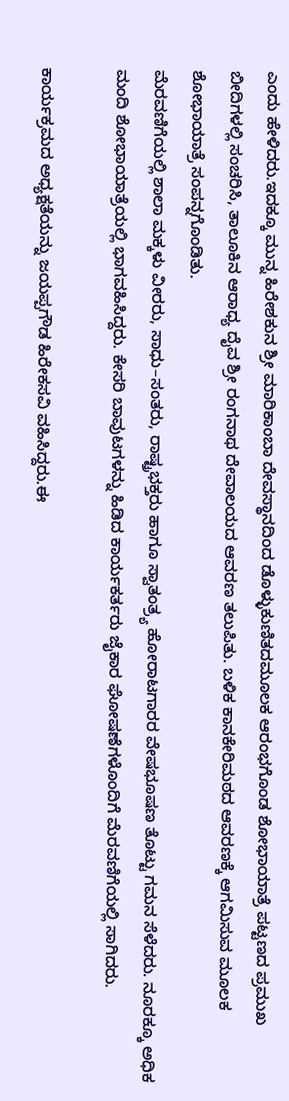ಎಂದು ಹೇಳಿದರು.ಇದಕ್ಕೂ ಮುನ್ನ ಹಿರೇಶಕುನ ಶ್ರೀ ಮಾರಿಕಾಂಬಾ ದೇವಸ್ಥಾನದಿಂದ ಡೊಳ್ಳುಕುಣಿತದಮೂಲಕ ಆರಂಭಗೊಂಡ ಶೋಭಾಯಾತ್ರೆ ಪಟ್ಟಣದ ಪ್ರಮುಖ ಬೀದಿಗಳಲ್ಲಿ ಸಂಚರಿಸಿ, ತಾಲೂಕಿನ ಆರಾಧ್ಯ ದೈವ ಶ್ರೀ ರಂಗನಾಥ ದೇವಾಲಯದ ಆವರಣ ತಲುಪಿತು. ಬಳಿಕ ಕಾನಕೇರಿಮಠದ ಆವರಣಕ್ಕೆ ಆಗಮಿಸುವ ಮೂಲಕ ಶೋಭಾಯಾತ್ರೆ ಸಂಪನ್ನಗೊಂಡಿತು.
ಮೆರವಣಿಗೆಯಲ್ಲಿ ಶಾಲಾ ಮಕ್ಕಳು ವೀರರು, ಸಾಧು–ಸಂತರು, ರಾಷ್ಟ್ರಭಕ್ತರು ಹಾಗೂ ಸ್ವಾತಂತ್ರ್ಯ ಹೋರಾಟಗಾರರ ವೇಷಭೂಷಣ ತೊಟ್ಟು ಗಮನ ಸೆಳೆದರು. ನೂರಕ್ಕೂ ಅಧಿಕ ಮಂದಿ ಶೋಭಾಯಾತ್ರೆಯಲ್ಲಿ ಭಾಗವಹಿಸಿದ್ದರು. ಕೇಸರಿ ಬಾವುಟಗಳನ್ನು ಹಿಡಿದ ಕಾರ್ಯಕರ್ತರು ಜೈಕಾರ ಘೋಷಣೆಗಳೊಂದಿಗೆ ಮೆರವಣಿಗೆಯಲ್ಲಿ ಸಾಗಿದರು.

ಕಾರ್ಯಕ್ರಮದ ಅಧ್ಯಕ್ಷತೆಯನ್ನು ಜಯಪ್ಪಗೌಡ ಹಿರೇಕಸವಿ ವಹಿಸಿದ್ದರು.ಈ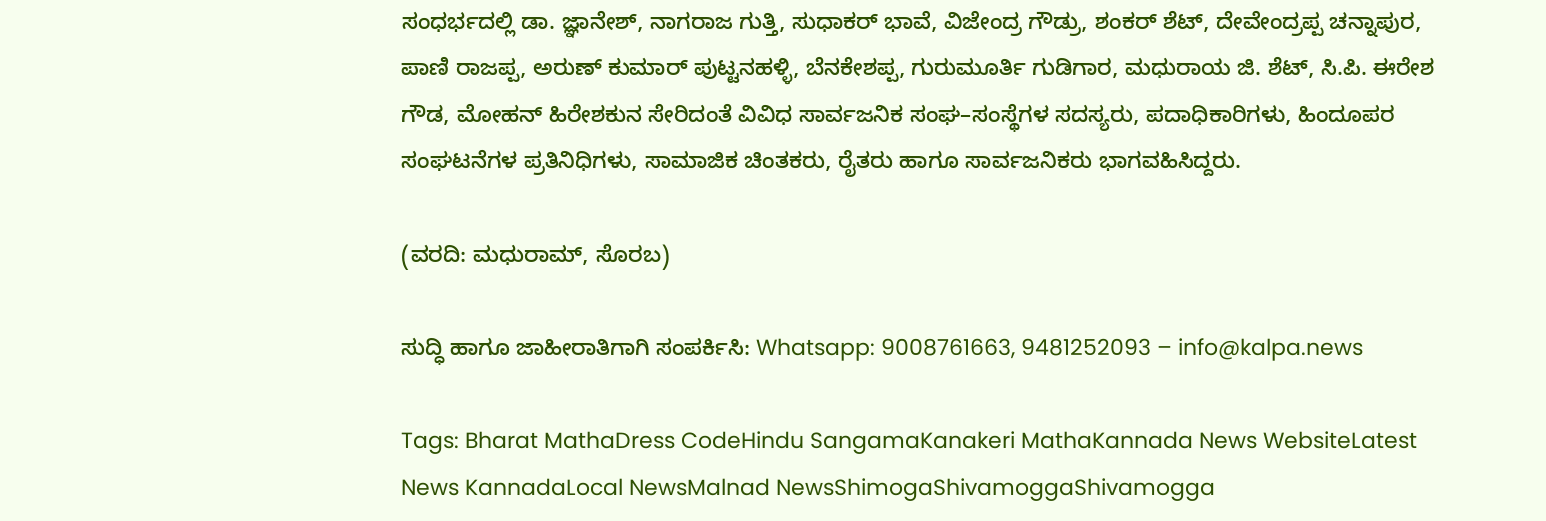ಸಂಧರ್ಭದಲ್ಲಿ ಡಾ. ಜ್ಞಾನೇಶ್, ನಾಗರಾಜ ಗುತ್ತಿ, ಸುಧಾಕರ್ ಭಾವೆ, ವಿಜೇಂದ್ರ ಗೌಡ್ರು, ಶಂಕರ್ ಶೆಟ್, ದೇವೇಂದ್ರಪ್ಪ ಚನ್ನಾಪುರ, ಪಾಣಿ ರಾಜಪ್ಪ, ಅರುಣ್ ಕುಮಾರ್ ಪುಟ್ಟನಹಳ್ಳಿ, ಬೆನಕೇಶಪ್ಪ, ಗುರುಮೂರ್ತಿ ಗುಡಿಗಾರ, ಮಧುರಾಯ ಜಿ. ಶೆಟ್, ಸಿ.ಪಿ. ಈರೇಶ ಗೌಡ, ಮೋಹನ್ ಹಿರೇಶಕುನ ಸೇರಿದಂತೆ ವಿವಿಧ ಸಾರ್ವಜನಿಕ ಸಂಘ–ಸಂಸ್ಥೆಗಳ ಸದಸ್ಯರು, ಪದಾಧಿಕಾರಿಗಳು, ಹಿಂದೂಪರ ಸಂಘಟನೆಗಳ ಪ್ರತಿನಿಧಿಗಳು, ಸಾಮಾಜಿಕ ಚಿಂತಕರು, ರೈತರು ಹಾಗೂ ಸಾರ್ವಜನಿಕರು ಭಾಗವಹಿಸಿದ್ದರು.

(ವರದಿ: ಮಧುರಾಮ್, ಸೊರಬ)

ಸುದ್ಧಿ ಹಾಗೂ ಜಾಹೀರಾತಿಗಾಗಿ ಸಂಪರ್ಕಿಸಿ: Whatsapp: 9008761663, 9481252093 – info@kalpa.news

Tags: Bharat MathaDress CodeHindu SangamaKanakeri MathaKannada News WebsiteLatest News KannadaLocal NewsMalnad NewsShimogaShivamoggaShivamogga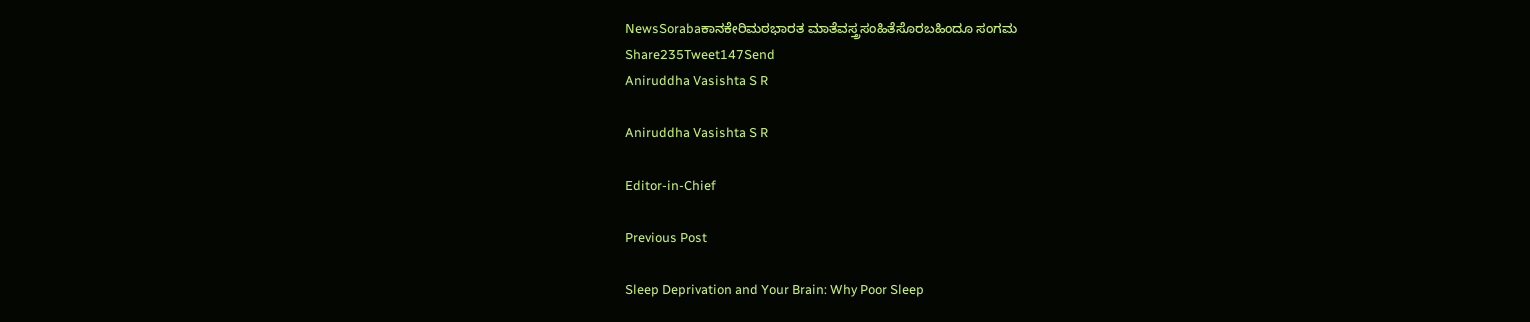NewsSorabaಕಾನಕೇರಿಮಠಭಾರತ ಮಾತೆವಸ್ತ್ರಸಂಹಿತೆಸೊರಬಹಿಂದೂ ಸಂಗಮ
Share235Tweet147Send
Aniruddha Vasishta S R

Aniruddha Vasishta S R

Editor-in-Chief

Previous Post

Sleep Deprivation and Your Brain: Why Poor Sleep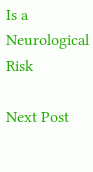Is a Neurological Risk

Next Post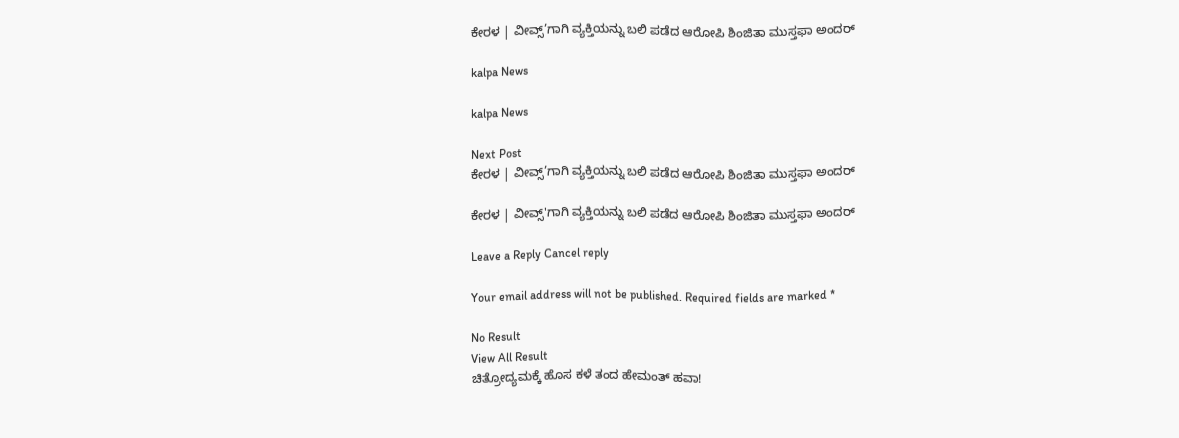ಕೇರಳ | ವೀವ್ಸ್’ಗಾಗಿ ವ್ಯಕ್ತಿಯನ್ನು ಬಲಿ ಪಡೆದ ಆರೋಪಿ ಶಿಂಜಿತಾ ಮುಸ್ತಫಾ ಅಂದರ್

kalpa News

kalpa News

Next Post
ಕೇರಳ | ವೀವ್ಸ್’ಗಾಗಿ ವ್ಯಕ್ತಿಯನ್ನು ಬಲಿ ಪಡೆದ ಆರೋಪಿ ಶಿಂಜಿತಾ ಮುಸ್ತಫಾ ಅಂದರ್

ಕೇರಳ | ವೀವ್ಸ್'ಗಾಗಿ ವ್ಯಕ್ತಿಯನ್ನು ಬಲಿ ಪಡೆದ ಆರೋಪಿ ಶಿಂಜಿತಾ ಮುಸ್ತಫಾ ಅಂದರ್

Leave a Reply Cancel reply

Your email address will not be published. Required fields are marked *

No Result
View All Result
ಚಿತ್ರೋದ್ಯಮಕ್ಕೆ‌ ಹೊಸ ಕಳೆ ತಂದ ಹೇಮಂತ್ ಹವಾ!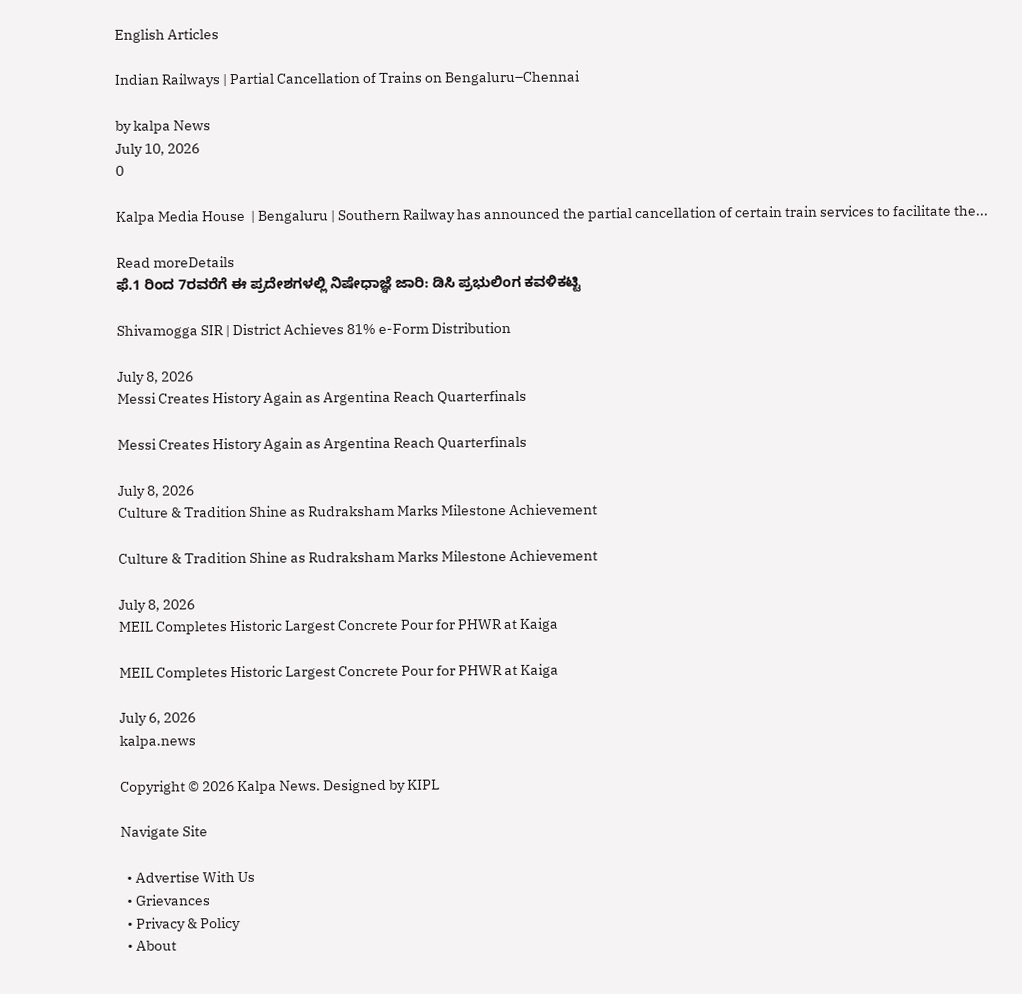English Articles

Indian Railways | Partial Cancellation of Trains on Bengaluru–Chennai

by kalpa News
July 10, 2026
0

Kalpa Media House  | Bengaluru | Southern Railway has announced the partial cancellation of certain train services to facilitate the...

Read moreDetails
ಫೆ.1 ರಿಂದ 7ರವರೆಗೆ ಈ ಪ್ರದೇಶಗಳಲ್ಲಿ ನಿಷೇಧಾಜ್ಞೆ ಜಾರಿ: ಡಿಸಿ ಪ್ರಭುಲಿಂಗ ಕವಳಿಕಟ್ಟಿ

Shivamogga SIR | District Achieves 81% e-Form Distribution

July 8, 2026
Messi Creates History Again as Argentina Reach Quarterfinals

Messi Creates History Again as Argentina Reach Quarterfinals

July 8, 2026
Culture & Tradition Shine as Rudraksham Marks Milestone Achievement

Culture & Tradition Shine as Rudraksham Marks Milestone Achievement

July 8, 2026
MEIL Completes Historic Largest Concrete Pour for PHWR at Kaiga

MEIL Completes Historic Largest Concrete Pour for PHWR at Kaiga

July 6, 2026
kalpa.news

Copyright © 2026 Kalpa News. Designed by KIPL

Navigate Site

  • Advertise With Us
  • Grievances
  • Privacy & Policy
  • About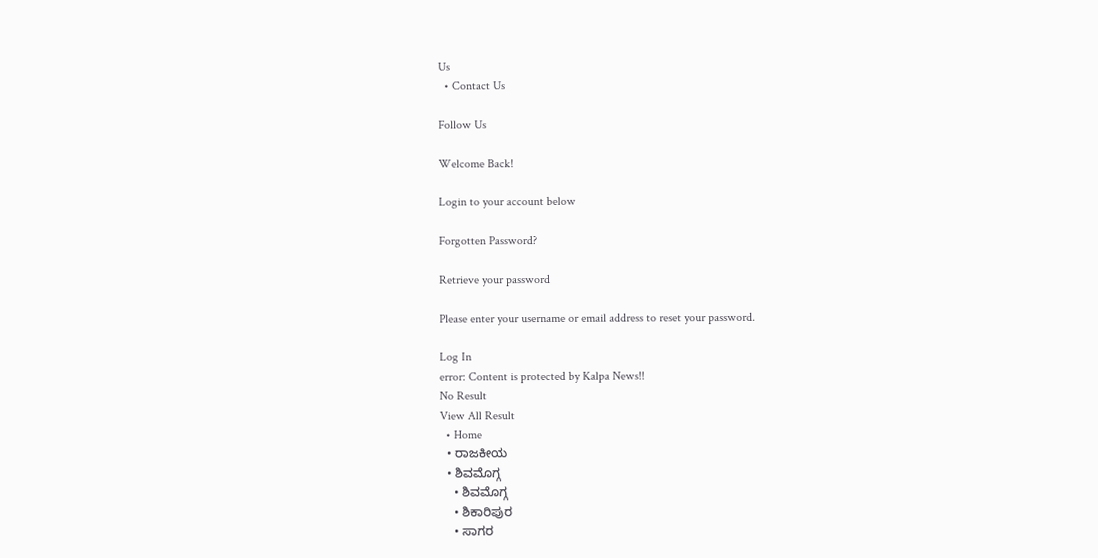Us
  • Contact Us

Follow Us

Welcome Back!

Login to your account below

Forgotten Password?

Retrieve your password

Please enter your username or email address to reset your password.

Log In
error: Content is protected by Kalpa News!!
No Result
View All Result
  • Home
  • ರಾಜಕೀಯ
  • ಶಿವಮೊಗ್ಗ
    • ಶಿವಮೊಗ್ಗ
    • ಶಿಕಾರಿಪುರ
    • ಸಾಗರ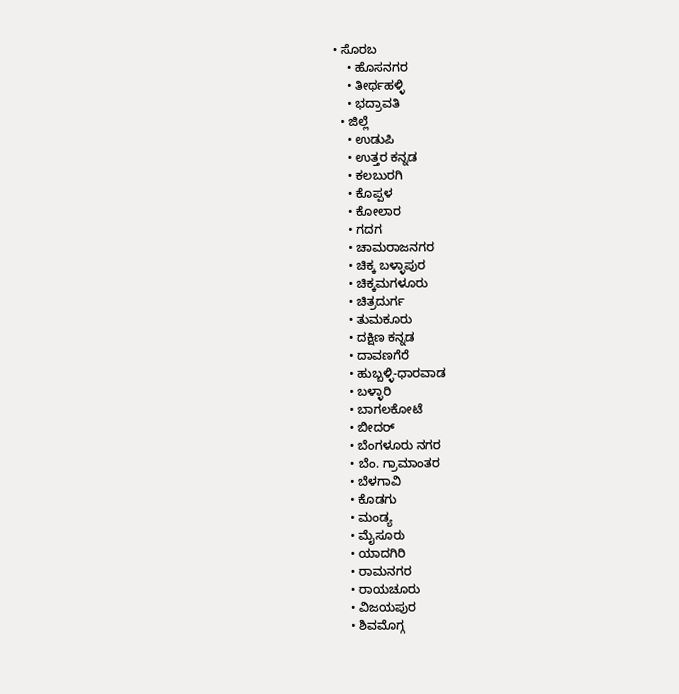• ಸೊರಬ
    • ಹೊಸನಗರ
    • ತೀರ್ಥಹಳ್ಳಿ
    • ಭದ್ರಾವತಿ
  • ಜಿಲ್ಲೆ
    • ಉಡುಪಿ
    • ಉತ್ತರ ಕನ್ನಡ
    • ಕಲಬುರಗಿ
    • ಕೊಪ್ಪಳ
    • ಕೋಲಾರ
    • ಗದಗ
    • ಚಾಮರಾಜನಗರ
    • ಚಿಕ್ಕ ಬಳ್ಳಾಪುರ
    • ಚಿಕ್ಕಮಗಳೂರು
    • ಚಿತ್ರದುರ್ಗ
    • ತುಮಕೂರು
    • ದಕ್ಷಿಣ ಕನ್ನಡ
    • ದಾವಣಗೆರೆ
    • ಹುಬ್ಬಳ್ಳಿ-ಧಾರವಾಡ
    • ಬಳ್ಳಾರಿ
    • ಬಾಗಲಕೋಟೆ
    • ಬೀದರ್
    • ಬೆಂಗಳೂರು ನಗರ
    • ಬೆಂ. ಗ್ರಾಮಾಂತರ
    • ಬೆಳಗಾವಿ
    • ಕೊಡಗು
    • ಮಂಡ್ಯ
    • ಮೈಸೂರು
    • ಯಾದಗಿರಿ
    • ರಾಮನಗರ
    • ರಾಯಚೂರು
    • ವಿಜಯಪುರ
    • ಶಿವಮೊಗ್ಗ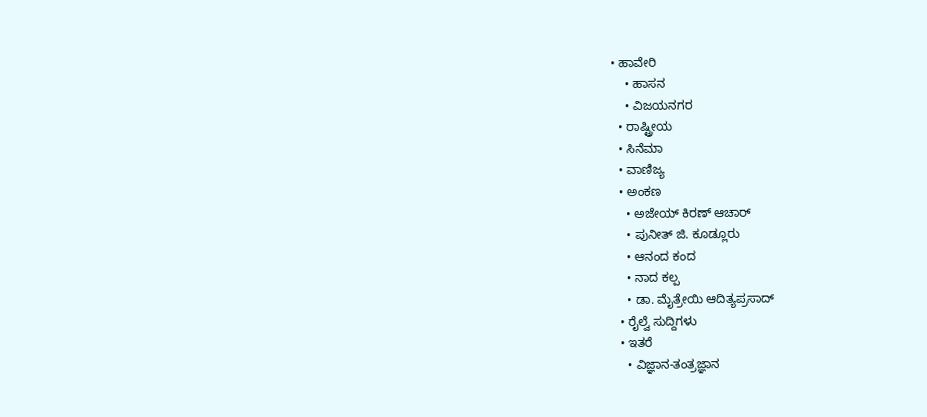• ಹಾವೇರಿ
    • ಹಾಸನ
    • ವಿಜಯನಗರ
  • ರಾಷ್ಟ್ರೀಯ
  • ಸಿನೆಮಾ
  • ವಾಣಿಜ್ಯ
  • ಅಂಕಣ
    • ಅಜೇಯ್ ಕಿರಣ್ ಆಚಾರ್
    • ಪುನೀತ್ ಜಿ. ಕೂಡ್ಲೂರು
    • ಆನಂದ ಕಂದ
    • ನಾದ ಕಲ್ಪ
    • ಡಾ. ಮೈತ್ರೇಯಿ ಆದಿತ್ಯಪ್ರಸಾದ್
  • ರೈಲ್ವೆ ಸುದ್ದಿಗಳು
  • ಇತರೆ
    • ವಿಜ್ಞಾನ-ತಂತ್ರಜ್ಞಾನ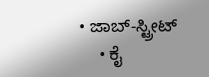• ಜಾಬ್-ಸ್ಟ್ರೀಟ್
    • ಕೈ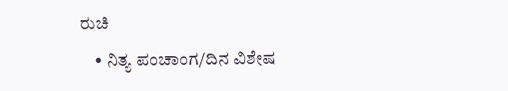ರುಚಿ
    • ನಿತ್ಯ ಪಂಚಾಂಗ/ದಿನ ವಿಶೇಷ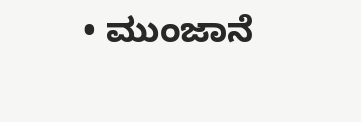• ಮುಂಜಾನೆ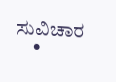ಸುವಿಚಾರ
    •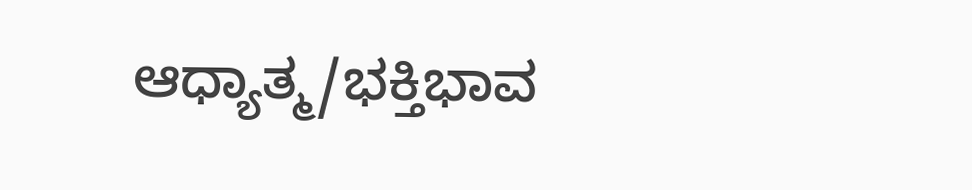ಆಧ್ಯಾತ್ಮ/ಭಕ್ತಿಭಾವ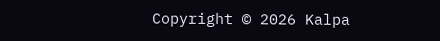Copyright © 2026 Kalpa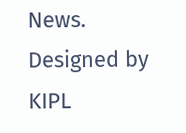News. Designed by KIPL